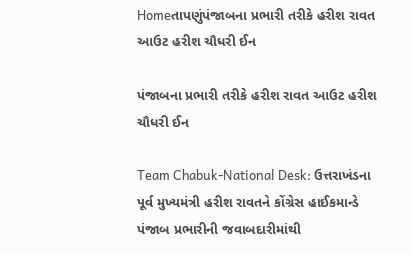Homeતાપણુંપંજાબના પ્રભારી તરીકે હરીશ રાવત આઉટ હરીશ ચૌધરી ઈન

પંજાબના પ્રભારી તરીકે હરીશ રાવત આઉટ હરીશ ચૌધરી ઈન

Team Chabuk-National Desk: ઉત્તરાખંડના પૂર્વ મુખ્યમંત્રી હરીશ રાવતને કોંગ્રેસ હાઈકમાન્ડે પંજાબ પ્રભારીની જવાબદારીમાંથી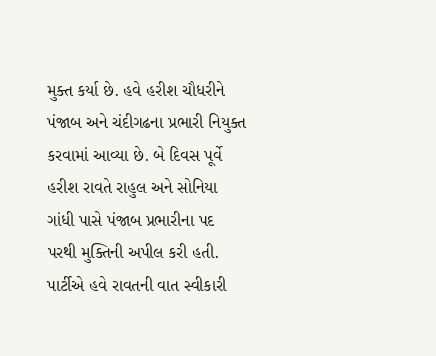મુક્ત કર્યા છે. હવે હરીશ ચૌધરીને પંજાબ અને ચંદીગઢના પ્રભારી નિયુક્ત કરવામાં આવ્યા છે. બે દિવસ પૂર્વે હરીશ રાવતે રાહુલ અને સોનિયા ગાંધી પાસે પંજાબ પ્રભારીના પદ પરથી મુક્તિની અપીલ કરી હતી. પાર્ટીએ હવે રાવતની વાત સ્વીકારી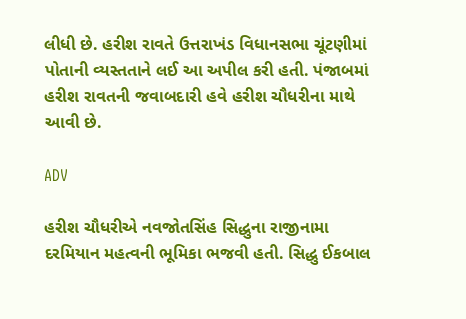લીધી છે. હરીશ રાવતે ઉત્તરાખંડ વિધાનસભા ચૂંટણીમાં પોતાની વ્યસ્તતાને લઈ આ અપીલ કરી હતી. પંજાબમાં હરીશ રાવતની જવાબદારી હવે હરીશ ચૌધરીના માથે આવી છે.

ADV

હરીશ ચૌધરીએ નવજોતસિંહ સિદ્ધુના રાજીનામા દરમિયાન મહત્વની ભૂમિકા ભજવી હતી. સિદ્ધુ ઈકબાલ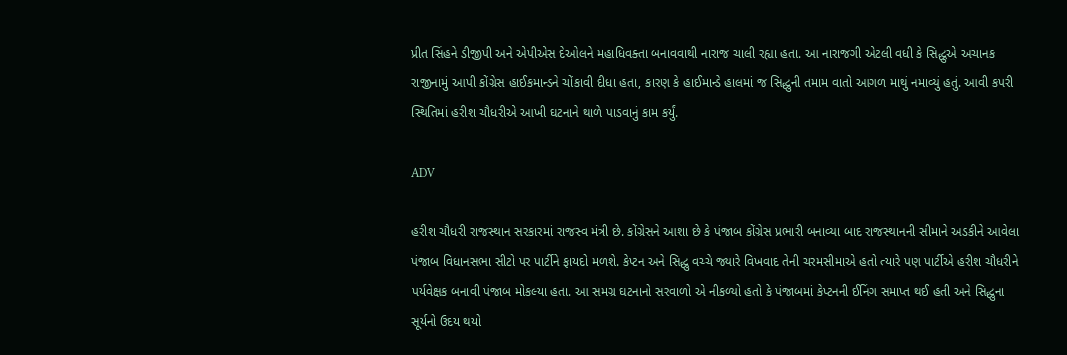પ્રીત સિંહને ડીજીપી અને એપીએસ દેઓલને મહાધિવક્તા બનાવવાથી નારાજ ચાલી રહ્યા હતા. આ નારાજગી એટલી વધી કે સિદ્ધુએ અચાનક રાજીનામું આપી કોંગ્રેસ હાઈકમાન્ડને ચોંકાવી દીધા હતા, કારણ કે હાઈમાન્ડે હાલમાં જ સિદ્ધુની તમામ વાતો આગળ માથું નમાવ્યું હતું. આવી કપરી સ્થિતિમાં હરીશ ચૌધરીએ આખી ઘટનાને થાળે પાડવાનું કામ કર્યું.

ADV

હરીશ ચૌધરી રાજસ્થાન સરકારમાં રાજસ્વ મંત્રી છે. કોંગ્રેસને આશા છે કે પંજાબ કોંગ્રેસ પ્રભારી બનાવ્યા બાદ રાજસ્થાનની સીમાને અડકીને આવેલા પંજાબ વિધાનસભા સીટો પર પાર્ટીને ફાયદો મળશે. કેપ્ટન અને સિદ્ધુ વચ્ચે જ્યારે વિખવાદ તેની ચરમસીમાએ હતો ત્યારે પણ પાર્ટીએ હરીશ ચૌધરીને પર્યવેક્ષક બનાવી પંજાબ મોકલ્યા હતા. આ સમગ્ર ઘટનાનો સરવાળો એ નીકળ્યો હતો કે પંજાબમાં કેપ્ટનની ઈનિંગ સમાપ્ત થઈ હતી અને સિદ્ધુના સૂર્યનો ઉદય થયો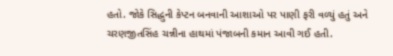હતો. જોકે સિદ્ધુની કેપ્ટન બનવાની આશાઓ પર પાણી ફરી વળ્યું હતું અને ચરણજીતસિંહ ચન્નીના હાથમાં પંજાબની કમાન આવી ગઈ હતી.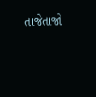તાજેતાજો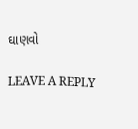ઘાણવો

LEAVE A REPLY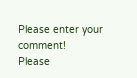Please enter your comment!
Please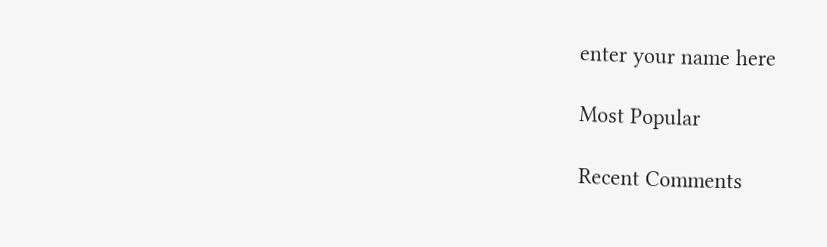enter your name here

Most Popular

Recent Comments